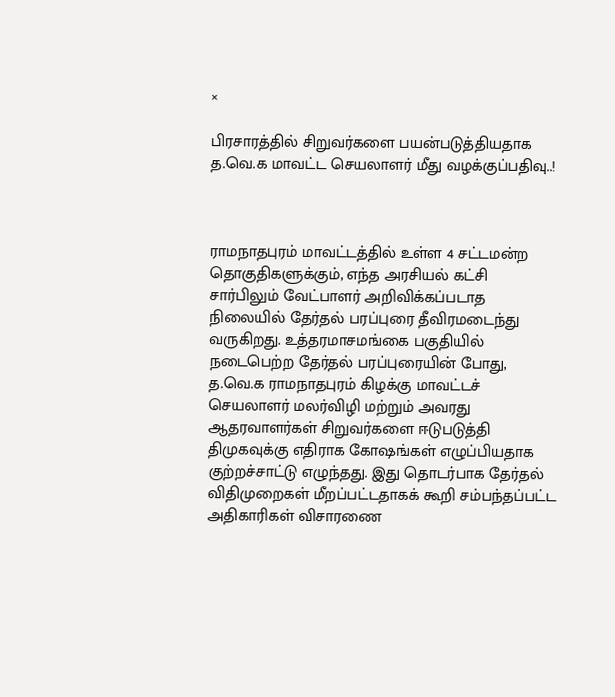×

பிரசாரத்தில் சிறுவர்களை பயன்படுத்தியதாக த.வெ.க மாவட்ட செயலாளர் மீது வழக்குப்பதிவு..!



ராமநாதபுரம் மாவட்டத்தில் உள்ள 4 சட்டமன்ற தொகுதிகளுக்கும், எந்த அரசியல் கட்சி சார்பிலும் வேட்பாளர் அறிவிக்கப்படாத நிலையில் தேர்தல் பரப்புரை தீவிரமடைந்து வருகிறது. உத்தரமாசமங்கை பகுதியில் நடைபெற்ற தேர்தல் பரப்புரையின் போது, த.வெ.க ராமநாதபுரம் கிழக்கு மாவட்டச் செயலாளர் மலர்விழி மற்றும் அவரது ஆதரவாளர்கள் சிறுவர்களை ஈடுபடுத்தி திமுகவுக்கு எதிராக கோஷங்கள் எழுப்பியதாக குற்றச்சாட்டு எழுந்தது. இது தொடர்பாக தேர்தல் விதிமுறைகள் மீறப்பட்டதாகக் கூறி சம்பந்தப்பட்ட அதிகாரிகள் விசாரணை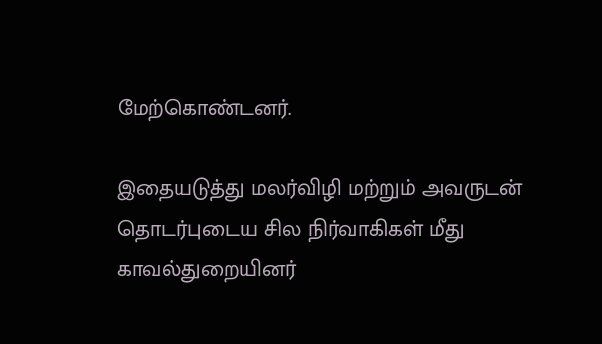மேற்கொண்டனர்.

இதையடுத்து மலர்விழி மற்றும் அவருடன் தொடர்புடைய சில நிர்வாகிகள் மீது காவல்துறையினர்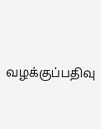வழக்குப்பதிவு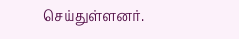செய்துள்ளனர்.